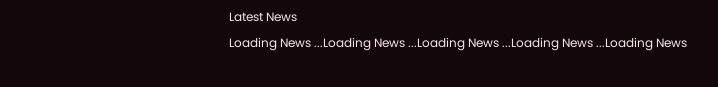Latest News
Loading News ...Loading News ...Loading News ...Loading News ...Loading News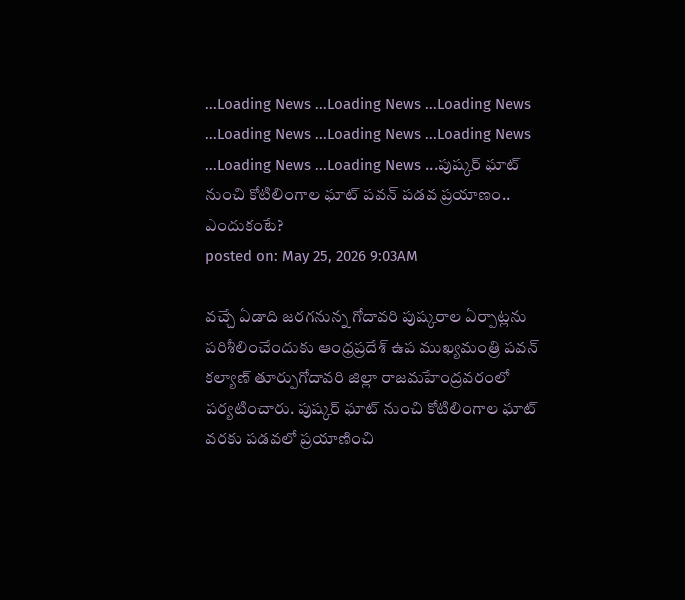...Loading News ...Loading News ...Loading News ...Loading News ...Loading News ...Loading News ...Loading News ...Loading News ...పుష్కర్ ఘాట్ నుంచి కోటిలింగాల ఘాట్ పవన్ పడవ ప్రయాణం.. ఎందుకంటే?
posted on: May 25, 2026 9:03AM

వచ్చే ఏడాది జరగనున్న గోదావరి పుష్కరాల ఏర్పాట్లను పరిశీలించేందుకు ఆంధ్రప్రదేశ్ ఉప ముఖ్యమంత్రి పవన్ కల్యాణ్ తూర్పుగోదావరి జిల్లా రాజమహేంద్రవరంలో పర్యటించారు. పుష్కర్ ఘాట్ నుంచి కోటిలింగాల ఘాట్ వరకు పడవలో ప్రయాణించి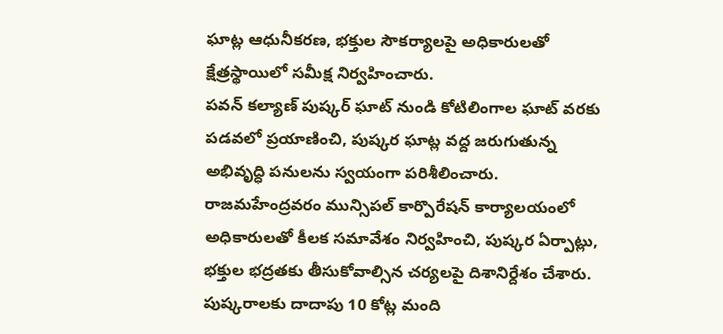ఘాట్ల ఆధునీకరణ, భక్తుల సౌకర్యాలపై అధికారులతో క్షేత్రస్థాయిలో సమీక్ష నిర్వహించారు.
పవన్ కల్యాణ్ పుష్కర్ ఘాట్ నుండి కోటిలింగాల ఘాట్ వరకు పడవలో ప్రయాణించి, పుష్కర ఘాట్ల వద్ద జరుగుతున్న అభివృద్ధి పనులను స్వయంగా పరిశీలించారు. రాజమహేంద్రవరం మున్సిపల్ కార్పొరేషన్ కార్యాలయంలో అధికారులతో కీలక సమావేశం నిర్వహించి, పుష్కర ఏర్పాట్లు, భక్తుల భద్రతకు తీసుకోవాల్సిన చర్యలపై దిశానిర్దేశం చేశారు. పుష్కరాలకు దాదాపు 10 కోట్ల మంది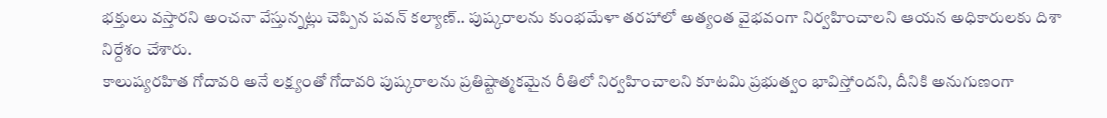భక్తులు వస్తారని అంచనా వేస్తున్నట్లు చెప్పిన పవన్ కల్యాణ్.. పుష్కరాలను కుంభమేళా తరహాలో అత్యంత వైభవంగా నిర్వహించాలని ఆయన అధికారులకు దిశా నిర్దేశం చేశారు.
కాలుష్యరహిత గోదావరి అనే లక్ష్యంతో గోదావరి పుష్కరాలను ప్రతిష్టాత్మకమైన రీతిలో నిర్వహించాలని కూటమి ప్రభుత్వం భావిస్తోందని, దీనికి అనుగుణంగా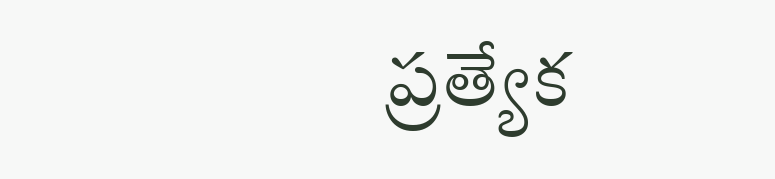ప్రత్యేక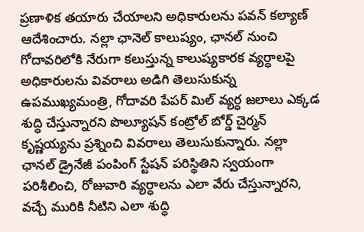ప్రణాళిక తయారు చేయాలని అధికారులను పవన్ కల్యాణ్ ఆదేశించారు. నల్లా ఛానెల్ కాలుష్యం, ఛానల్ నుంచి గోదావరిలోకి నేరుగా కలుస్తున్న కాలుష్యకారక వ్యర్ధాలపై అధికారులను వివరాలు అడిగి తెలుసుకున్న ఉపముఖ్యమంత్రి, గోదావరి పేపర్ మిల్ వ్యర్ధ జలాలు ఎక్కడ శుద్ధి చేస్తున్నారని పొల్యూషన్ కంట్రోల్ బోర్డ్ చైర్మన్ కృష్ణయ్యను ప్రశ్నించి వివరాలు తెలుసుకున్నారు. నల్లా ఛానల్ డ్రైనేజీ పంపింగ్ స్టేషన్ పరిస్థితిని స్వయంగా పరిశీలించి, రోజువారి వ్యర్ధాలను ఎలా వేరు చేస్తున్నారని, వచ్చే మురికి నీటిని ఎలా శుద్ధి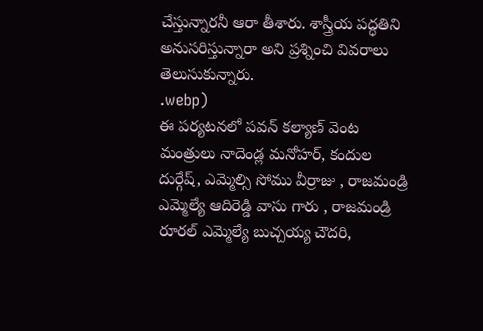చేస్తున్నారనీ ఆరా తీశారు. శాస్త్రీయ పద్ధతిని అనుసరిస్తున్నారా అని ప్రశ్నించి వివరాలు తెలుసుకున్నారు.
.webp)
ఈ పర్యటనలో పవన్ కల్యాణ్ వెంట మంత్రులు నాదెండ్ల మనోహర్, కందుల దుర్గేష్, ఎమ్మెల్సి సోము వీర్రాజు , రాజమండ్రి ఎమ్మెల్యే ఆదిరెడ్డి వాసు గారు , రాజమండ్రి రూరల్ ఎమ్మెల్యే బుచ్చయ్య చౌదరి,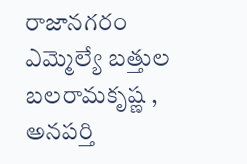రాజానగరం ఎమ్మెల్యే బత్తుల బలరామకృష్ణ , అనపర్తి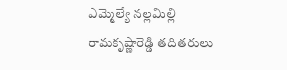ఎమ్మెల్యే నల్లమిల్లి రామకృష్ణారెడ్డి తదితరులు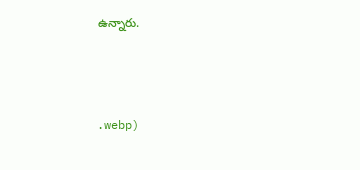ఉన్నారు.



.webp)